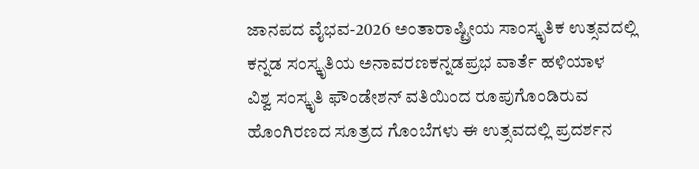ಜಾನಪದ ವೈಭವ-2026 ಅಂತಾರಾಷ್ಟ್ರೀಯ ಸಾಂಸ್ಕೃತಿಕ ಉತ್ಸವದಲ್ಲಿ ಕನ್ನಡ ಸಂಸ್ಕೃತಿಯ ಅನಾವರಣಕನ್ನಡಪ್ರಭ ವಾರ್ತೆ ಹಳಿಯಾಳ
ವಿಶ್ವ ಸಂಸ್ಕೃತಿ ಫೌಂಡೇಶನ್ ವತಿಯಿಂದ ರೂಪುಗೊಂಡಿರುವ ಹೊಂಗಿರಣದ ಸೂತ್ರದ ಗೊಂಬೆಗಳು ಈ ಉತ್ಸವದಲ್ಲಿ ಪ್ರದರ್ಶನ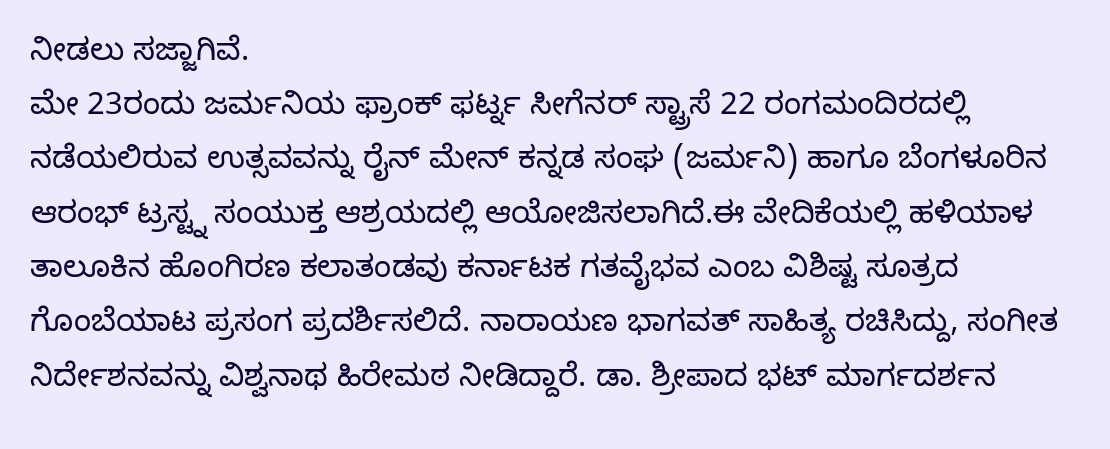ನೀಡಲು ಸಜ್ಜಾಗಿವೆ.
ಮೇ 23ರಂದು ಜರ್ಮನಿಯ ಫ್ರಾಂಕ್ ಫರ್ಟ್ನ ಸೀಗೆನರ್ ಸ್ಟ್ರಾಸೆ 22 ರಂಗಮಂದಿರದಲ್ಲಿ ನಡೆಯಲಿರುವ ಉತ್ಸವವನ್ನು ರೈನ್ ಮೇನ್ ಕನ್ನಡ ಸಂಘ (ಜರ್ಮನಿ) ಹಾಗೂ ಬೆಂಗಳೂರಿನ ಆರಂಭ್ ಟ್ರಸ್ಟ್ನ ಸಂಯುಕ್ತ ಆಶ್ರಯದಲ್ಲಿ ಆಯೋಜಿಸಲಾಗಿದೆ.ಈ ವೇದಿಕೆಯಲ್ಲಿ ಹಳಿಯಾಳ ತಾಲೂಕಿನ ಹೊಂಗಿರಣ ಕಲಾತಂಡವು ಕರ್ನಾಟಕ ಗತವೈಭವ ಎಂಬ ವಿಶಿಷ್ಟ ಸೂತ್ರದ ಗೊಂಬೆಯಾಟ ಪ್ರಸಂಗ ಪ್ರದರ್ಶಿಸಲಿದೆ. ನಾರಾಯಣ ಭಾಗವತ್ ಸಾಹಿತ್ಯ ರಚಿಸಿದ್ದು, ಸಂಗೀತ ನಿರ್ದೇಶನವನ್ನು ವಿಶ್ವನಾಥ ಹಿರೇಮಠ ನೀಡಿದ್ದಾರೆ. ಡಾ. ಶ್ರೀಪಾದ ಭಟ್ ಮಾರ್ಗದರ್ಶನ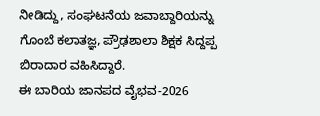ನೀಡಿದ್ದು, ಸಂಘಟನೆಯ ಜವಾಬ್ದಾರಿಯನ್ನು ಗೊಂಬೆ ಕಲಾತಜ್ಞ, ಪ್ರೌಢಶಾಲಾ ಶಿಕ್ಷಕ ಸಿದ್ದಪ್ಪ ಬಿರಾದಾರ ವಹಿಸಿದ್ದಾರೆ.
ಈ ಬಾರಿಯ ಜಾನಪದ ವೈಭವ-2026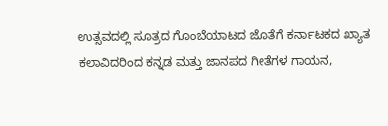ಉತ್ಸವದಲ್ಲಿ ಸೂತ್ರದ ಗೊಂಬೆಯಾಟದ ಜೊತೆಗೆ ಕರ್ನಾಟಕದ ಖ್ಯಾತ ಕಲಾವಿದರಿಂದ ಕನ್ನಡ ಮತ್ತು ಜಾನಪದ ಗೀತೆಗಳ ಗಾಯನ,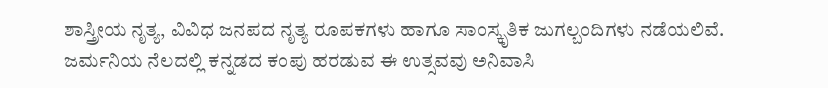ಶಾಸ್ತ್ರೀಯ ನೃತ್ಯ, ವಿವಿಧ ಜನಪದ ನೃತ್ಯ ರೂಪಕಗಳು ಹಾಗೂ ಸಾಂಸ್ಕೃತಿಕ ಜುಗಲ್ಬಂದಿಗಳು ನಡೆಯಲಿವೆ. ಜರ್ಮನಿಯ ನೆಲದಲ್ಲಿ ಕನ್ನಡದ ಕಂಪು ಹರಡುವ ಈ ಉತ್ಸವವು ಅನಿವಾಸಿ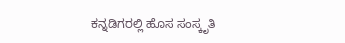ಕನ್ನಡಿಗರಲ್ಲಿ ಹೊಸ ಸಂಸ್ಕೃತಿ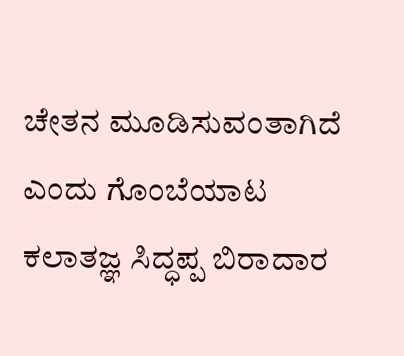ಚೇತನ ಮೂಡಿಸುವಂತಾಗಿದೆ ಎಂದು ಗೊಂಬೆಯಾಟ ಕಲಾತಜ್ಞ ಸಿದ್ಧಪ್ಪ ಬಿರಾದಾರ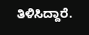ತಿಳಿಸಿದ್ದಾರೆ.